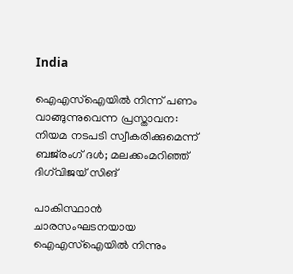India

ഐഎസ്‌ഐയില്‍ നിന്ന് പണം വാങ്ങുന്നുവെന്ന പ്രസ്താവന: നിയമ നടപടി സ്വീകരിക്കുമെന്ന് ബജ്‌രംഗ് ദള്‍; മലക്കംമറിഞ്ഞ് ദിഗ്‌വിജയ് സിങ്

പാകിസ്ഥാന്‍ ചാരസംഘടനയായ ഐഎസ്‌ഐയില്‍ നിന്നും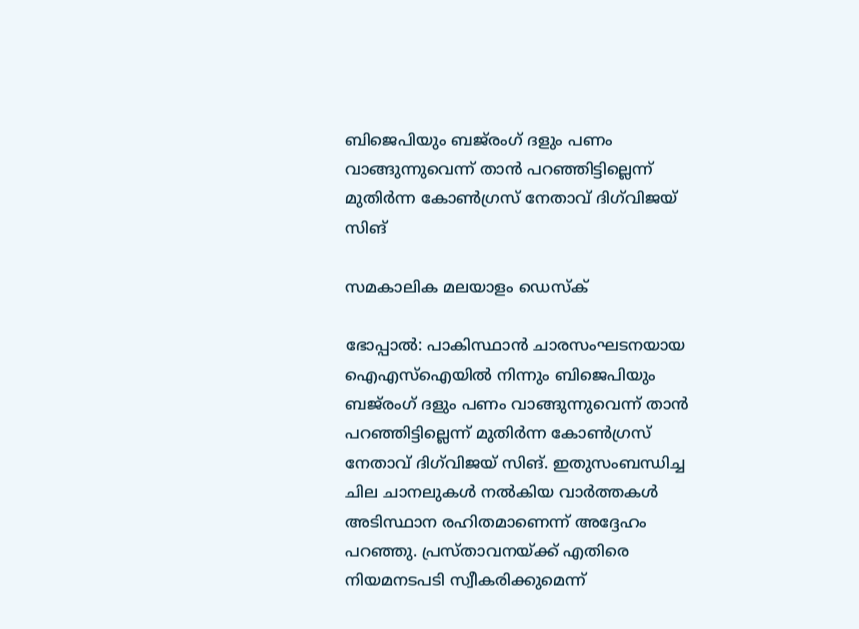ബിജെപിയും ബജ്‌രംഗ് ദളും പണം വാങ്ങുന്നുവെന്ന് താന്‍ പറഞ്ഞിട്ടില്ലെന്ന് മുതിര്‍ന്ന കോണ്‍ഗ്രസ് നേതാവ് ദിഗ്‌വിജയ് സിങ്

സമകാലിക മലയാളം ഡെസ്ക്

ഭോപ്പാല്‍: പാകിസ്ഥാന്‍ ചാരസംഘടനയായ ഐഎസ്‌ഐയില്‍ നിന്നും ബിജെപിയും ബജ്‌രംഗ് ദളും പണം വാങ്ങുന്നുവെന്ന് താന്‍ പറഞ്ഞിട്ടില്ലെന്ന് മുതിര്‍ന്ന കോണ്‍ഗ്രസ് നേതാവ് ദിഗ്‌വിജയ് സിങ്. ഇതുസംബന്ധിച്ച ചില ചാനലുകള്‍ നല്‍കിയ വാര്‍ത്തകള്‍ അടിസ്ഥാന രഹിതമാണെന്ന് അദ്ദേഹം പറഞ്ഞു. പ്രസ്താവനയ്ക്ക് എതിരെ നിയമനടപടി സ്വീകരിക്കുമെന്ന്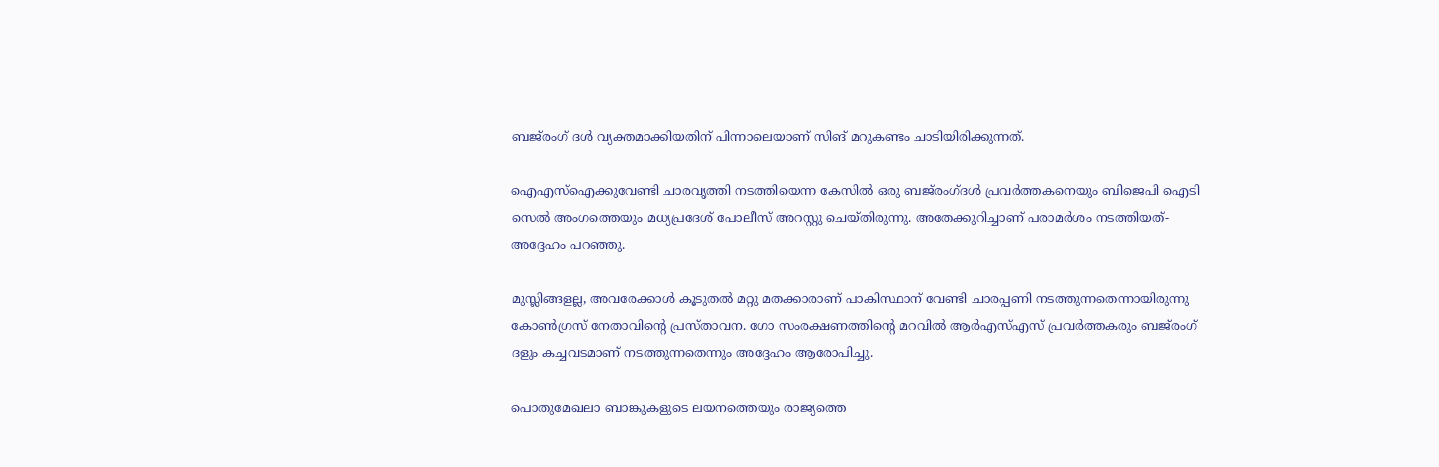ബജ്‌രംഗ് ദള്‍ വ്യക്തമാക്കിയതിന് പിന്നാലെയാണ് സിങ് മറുകണ്ടം ചാടിയിരിക്കുന്നത്.

ഐഎസ്‌ഐക്കുവേണ്ടി ചാരവൃത്തി നടത്തിയെന്ന കേസില്‍ ഒരു ബജ്‌രംഗ്ദള്‍ പ്രവര്‍ത്തകനെയും ബിജെപി ഐടി സെല്‍ അംഗത്തെയും മധ്യപ്രദേശ് പോലീസ് അറസ്റ്റു ചെയ്തിരുന്നു. അതേക്കുറിച്ചാണ് പരാമര്‍ശം നടത്തിയത്-അദ്ദേഹം പറഞ്ഞു.

മുസ്ലിങ്ങളല്ല, അവരേക്കാള്‍ കൂടുതല്‍ മറ്റു മതക്കാരാണ് പാകിസ്ഥാന് വേണ്ടി ചാരപ്പണി നടത്തുന്നതെന്നായിരുന്നു കോണ്‍ഗ്രസ് നേതാവിന്റെ പ്രസ്താവന. ഗോ സംരക്ഷണത്തിന്റെ മറവില്‍ ആര്‍എസ്എസ് പ്രവര്‍ത്തകരും ബജ്‌രംഗ് ദളും കച്ചവടമാണ് നടത്തുന്നതെന്നും അദ്ദേഹം ആരോപിച്ചു.

പൊതുമേഖലാ ബാങ്കുകളുടെ ലയനത്തെയും രാജ്യത്തെ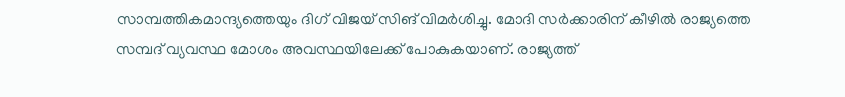സാമ്പത്തികമാന്ദ്യത്തെയും ദിഗ് വിജയ് സിങ് വിമര്‍ശിച്ചു. മോദി സര്‍ക്കാരിന് കീഴില്‍ രാജ്യത്തെ സമ്പദ് വ്യവസ്ഥ മോശം അവസ്ഥയിലേക്ക് പോകുകയാണ്. രാജ്യത്ത്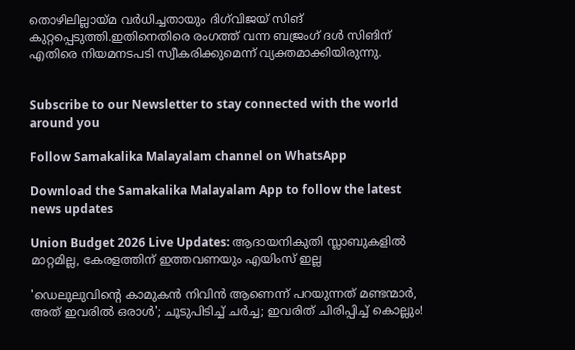തൊഴിലില്ലായ്മ വര്‍ധിച്ചതായും ദിഗ്‌വിജയ് സിങ് കുറ്റപ്പെടുത്തി.ഇതിനെതിരെ രംഗത്ത് വന്ന ബജ്രംഗ് ദള്‍ സിങിന് എതിരെ നിയമനടപടി സ്വീകരിക്കുമെന്ന് വ്യക്തമാക്കിയിരുന്നു.


Subscribe to our Newsletter to stay connected with the world around you

Follow Samakalika Malayalam channel on WhatsApp

Download the Samakalika Malayalam App to follow the latest news updates

Union Budget 2026 Live Updates: ആദായനികുതി സ്ലാബുകളില്‍ മാറ്റമില്ല, കേരളത്തിന് ഇത്തവണയും എയിംസ് ഇല്ല

'ഡെലുലുവിന്റെ കാമുകന്‍ നിവിന്‍ ആണെന്ന് പറയുന്നത് മണ്ടന്മാര്‍, അത് ഇവരില്‍ ഒരാള്‍'; ചൂടുപിടിച്ച് ചര്‍ച്ച; ഇവരിത് ചിരിപ്പിച്ച് കൊല്ലും!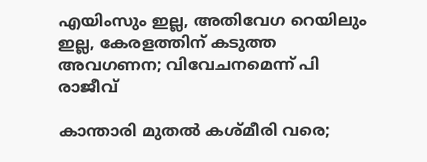എയിംസും ഇല്ല, അതിവേഗ റെയിലും ഇല്ല, കേരളത്തിന് കടുത്ത അവഗണന; വിവേചനമെന്ന് പി രാജീവ്

കാന്താരി മുതൽ കശ്മീരി വരെ;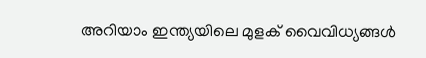അറിയാം ഇന്ത്യയിലെ മുളക് വൈവിധ്യങ്ങൾ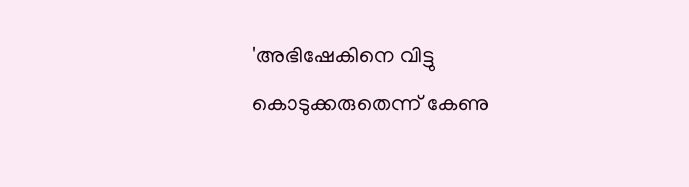'അഭിഷേകിനെ വിട്ടു കൊടുക്കരുതെന്ന് കേണു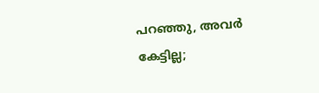പറഞ്ഞു, അവര്‍ കേട്ടില്ല;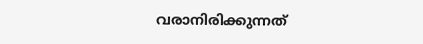വരാനിരിക്കുന്നത്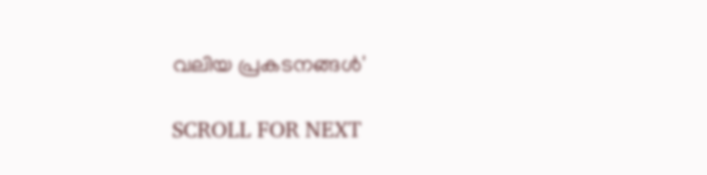വലിയ പ്രകടനങ്ങള്‍'

SCROLL FOR NEXT